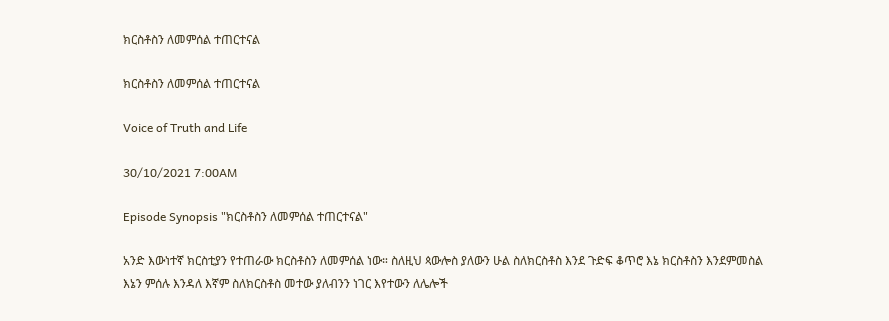ክርስቶስን ለመምሰል ተጠርተናል

ክርስቶስን ለመምሰል ተጠርተናል

Voice of Truth and Life

30/10/2021 7:00AM

Episode Synopsis "ክርስቶስን ለመምሰል ተጠርተናል"

አንድ እውነተኛ ክርስቲያን የተጠራው ክርስቶስን ለመምሰል ነው። ስለዚህ ጳውሎስ ያለውን ሁል ስለክርስቶስ እንደ ጉድፍ ቆጥሮ እኔ ክርስቶስን እንደምመስል እኔን ምሰሉ እንዳለ እኛም ስለክርስቶስ መተው ያለብንን ነገር እየተውን ለሌሎች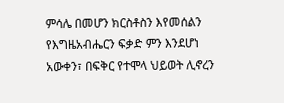ምሳሌ በመሆን ክርስቶስን እየመሰልን የእግዜአብሔርን ፍቃድ ምን እንደሆነ አውቀን፣ በፍቅር የተሞላ ህይወት ሊኖረን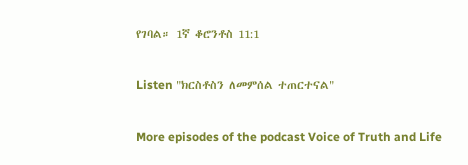የገባል። 1ኛ ቆሮንቶስ 11:1

Listen "ክርስቶስን ለመምሰል ተጠርተናል"

More episodes of the podcast Voice of Truth and Life